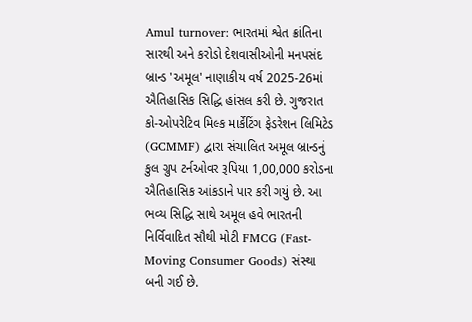Amul turnover: ભારતમાં શ્વેત ક્રાંતિના સારથી અને કરોડો દેશવાસીઓની મનપસંદ બ્રાન્ડ 'અમૂલ' નાણાકીય વર્ષ 2025-26માં ઐતિહાસિક સિદ્ધિ હાંસલ કરી છે. ગુજરાત કો-ઓપરેટિવ મિલ્ક માર્કેટિંગ ફેડરેશન લિમિટેડ (GCMMF) દ્વારા સંચાલિત અમૂલ બ્રાન્ડનું કુલ ગ્રુપ ટર્નઓવર રૂપિયા 1,00,000 કરોડના ઐતિહાસિક આંકડાને પાર કરી ગયું છે. આ ભવ્ય સિદ્ધિ સાથે અમૂલ હવે ભારતની નિર્વિવાદિત સૌથી મોટી FMCG (Fast-Moving Consumer Goods) સંસ્થા બની ગઈ છે.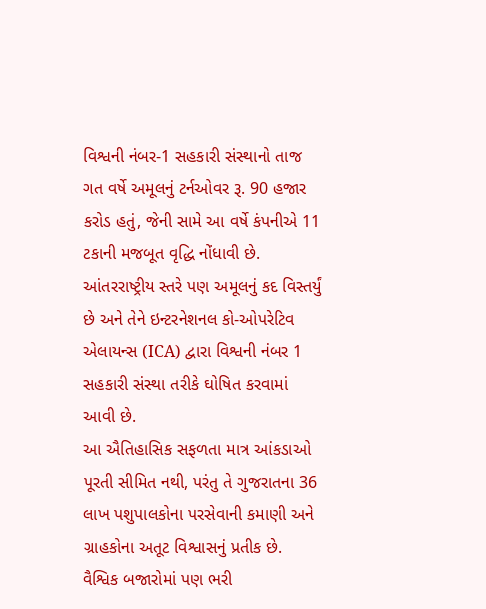વિશ્વની નંબર-1 સહકારી સંસ્થાનો તાજ
ગત વર્ષે અમૂલનું ટર્નઓવર રૂ. 90 હજાર કરોડ હતું, જેની સામે આ વર્ષે કંપનીએ 11 ટકાની મજબૂત વૃદ્ધિ નોંધાવી છે. આંતરરાષ્ટ્રીય સ્તરે પણ અમૂલનું કદ વિસ્તર્યું છે અને તેને ઇન્ટરનેશનલ કો-ઓપરેટિવ એલાયન્સ (ICA) દ્વારા વિશ્વની નંબર 1 સહકારી સંસ્થા તરીકે ઘોષિત કરવામાં આવી છે.
આ ઐતિહાસિક સફળતા માત્ર આંકડાઓ પૂરતી સીમિત નથી, પરંતુ તે ગુજરાતના 36 લાખ પશુપાલકોના પરસેવાની કમાણી અને ગ્રાહકોના અતૂટ વિશ્વાસનું પ્રતીક છે.
વૈશ્વિક બજારોમાં પણ ભરી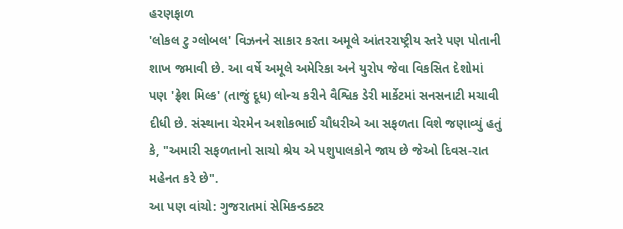હરણફાળ
'લોકલ ટુ ગ્લોબલ' વિઝનને સાકાર કરતા અમૂલે આંતરરાષ્ટ્રીય સ્તરે પણ પોતાની શાખ જમાવી છે. આ વર્ષે અમૂલે અમેરિકા અને યુરોપ જેવા વિકસિત દેશોમાં પણ 'ફ્રેશ મિલ્ક' (તાજું દૂધ) લોન્ચ કરીને વૈશ્વિક ડેરી માર્કેટમાં સનસનાટી મચાવી દીધી છે. સંસ્થાના ચેરમેન અશોકભાઈ ચૌધરીએ આ સફળતા વિશે જણાવ્યું હતું કે, "અમારી સફળતાનો સાચો શ્રેય એ પશુપાલકોને જાય છે જેઓ દિવસ-રાત મહેનત કરે છે".
આ પણ વાંચો: ગુજરાતમાં સેમિકન્ડક્ટર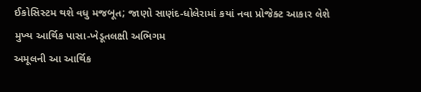ઈકોસિસ્ટમ થશે વધુ મજબૂત; જાણો સાણંદ-ધોલેરામાં કયાં નવા પ્રોજેક્ટ આકાર લેશે
મુખ્ય આર્થિક પાસા-ખેડૂતલક્ષી અભિગમ
અમૂલની આ આર્થિક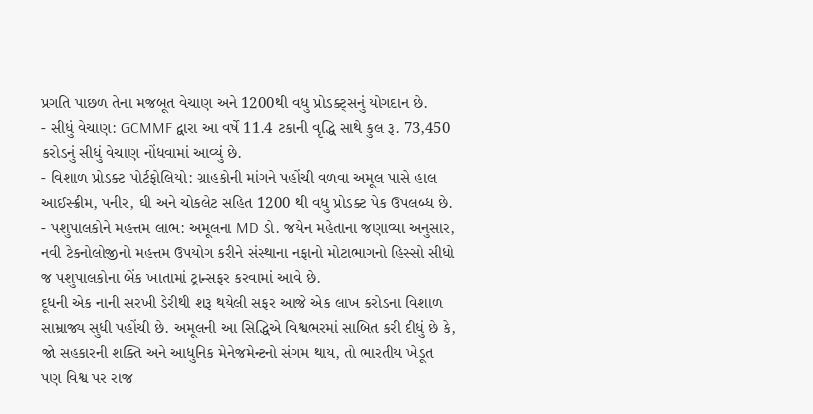પ્રગતિ પાછળ તેના મજબૂત વેચાણ અને 1200થી વધુ પ્રોડક્ટ્સનું યોગદાન છે.
- સીધું વેચાણ: GCMMF દ્વારા આ વર્ષે 11.4 ટકાની વૃદ્ધિ સાથે કુલ રૂ. 73,450 કરોડનું સીધું વેચાણ નોંધવામાં આવ્યું છે.
- વિશાળ પ્રોડક્ટ પોર્ટફોલિયો: ગ્રાહકોની માંગને પહોંચી વળવા અમૂલ પાસે હાલ આઈસ્ક્રીમ, પનીર, ઘી અને ચોકલેટ સહિત 1200 થી વધુ પ્રોડક્ટ પેક ઉપલબ્ધ છે.
- પશુપાલકોને મહત્તમ લાભ: અમૂલના MD ડો. જયેન મહેતાના જણાવ્યા અનુસાર, નવી ટેકનોલોજીનો મહત્તમ ઉપયોગ કરીને સંસ્થાના નફાનો મોટાભાગનો હિસ્સો સીધો જ પશુપાલકોના બેંક ખાતામાં ટ્રાન્સફર કરવામાં આવે છે.
દૂધની એક નાની સરખી ડેરીથી શરૂ થયેલી સફર આજે એક લાખ કરોડના વિશાળ સામ્રાજ્ય સુધી પહોંચી છે. અમૂલની આ સિદ્ધિએ વિશ્વભરમાં સાબિત કરી દીધું છે કે, જો સહકારની શક્તિ અને આધુનિક મેનેજમેન્ટનો સંગમ થાય, તો ભારતીય ખેડૂત પણ વિશ્વ પર રાજ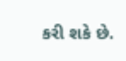કરી શકે છે.